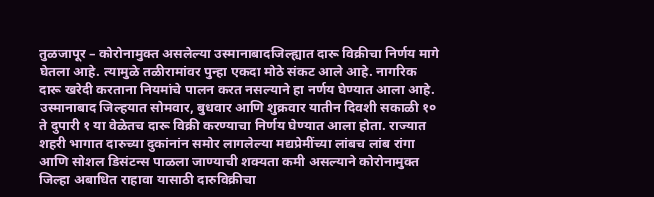तुळजापूर – कोरोनामुक्त असलेल्या उस्मानाबादजिल्ह्यात दारू विक्रीचा निर्णय मागे घेतला आहे. त्यामुळे तळीरामांवर पुन्हा एकदा मोठे संकट आले आहे. नागरिक दारू खरेदी करताना नियमांचे पालन करत नसल्याने हा नर्णय घेण्यात आला आहे.
उस्मानाबाद जिल्हयात सोमवार, बुधवार आणि शुक्रवार यातीन दिवशी सकाळी १० ते दुपारी १ या वेळेतच दारू विक्री करण्याचा निर्णय घेण्यात आला होता. राज्यात शहरी भागात दारुच्या दुकांनांन समोर लागलेल्या मद्यप्रेमींच्या लांबच लांब रांगा आणि सोशल डिसंटन्स पाळला जाण्याची शक्यता कमी असल्याने कोरोनामुक्त जिल्हा अबाधित राहावा यासाठी दारुविक्रीचा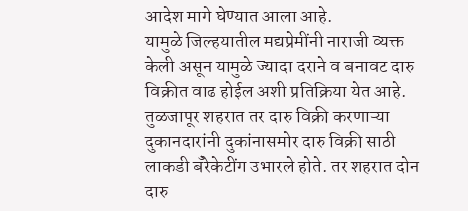आदेश मागे घेण्यात आला आहे.
यामुळे जिल्हयातील मद्यप्रेमींनी नाराजी व्यक्त केली असून यामुळे ज्यादा दराने व बनावट दारु विक्रीत वाढ होईल अशी प्रतिक्रिया येत आहे. तुळजापूर शहरात तर दारु विक्री करणाऱ्या दुकानदारांनी दुकांनासमोर दारु विक्री साठी लाकडी बँरेकेटींग उभारले होते. तर शहरात दोन दारु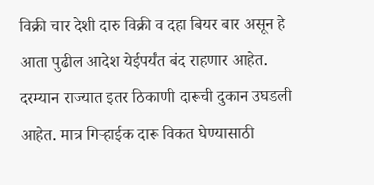विक्री चार देशी दारु विक्री व दहा बियर बार असून हे आता पुढील आदेश येईपर्यंत बंद राहणार आहेत.
दरम्यान राज्यात इतर ठिकाणी दारूची दुकान उघडली आहेत. मात्र गिऱ्हाईक दारू विकत घेण्यासाठी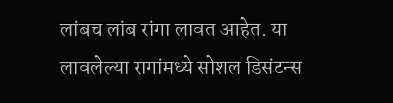लांबच लांब रांगा लावत आहेत. या लावलेल्या रागांमध्ये सोशल डिसंटन्स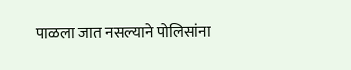पाळला जात नसल्याने पोलिसांना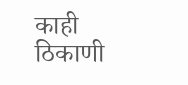काही ठिकाणी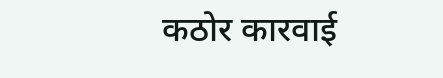कठोर कारवाई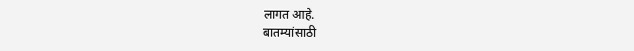लागत आहे.
बातम्यांसाठी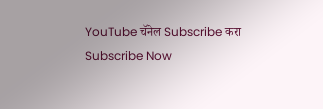YouTube चॅनेल Subscribe करा
Subscribe Now